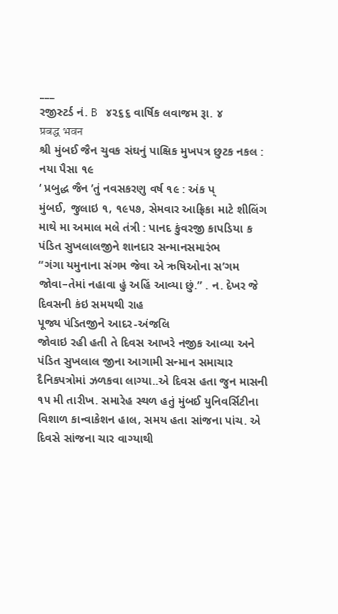___
રજીસ્ટર્ડ નં. B ૪૨૬૬ વાર્ષિક લવાજમ રૂા. ૪
प्रबद्ध भवन
શ્રી મુંબઈ જૈન ચુવક સંઘનું પાક્ષિક મુખપત્ર છુટક નકલ : નયા પૈસા ૧૯
‘ પ્રબુદ્ધ જૈન ’તું નવસકરણુ વર્ષ ૧૯ : અંક પ્
મુંબઈ, જુલાઇ ૧, ૧૯૫૭, સેમવાર આફ્રિકા માટે શીલિંગ
માથે મા અમાલ મલે તંત્રી : પાનદ કુંવરજી કાપડિયા ક
પંડિત સુખલાલજીને શાનદાર સન્માનસમારંભ
“ગંગા યમુનાના સંગમ જેવા એ ઋષિઓના સ’ગમ જોવા–તેમાં નહાવા હું અહિં આવ્યા છું.” . ન. દેખર જે દિવસની કંઇ સમયથી રાહ
પૂજ્ય પંડિતજીને આદર-અંજલિ
જોવાઇ રહી હતી તે દિવસ આખરે નજીક આવ્યા અને પંડિત સુખલાલ જીના આગામી સન્માન સમાચાર દૈનિકપત્રોમાં ઝળકવા લાગ્યા..એ દિવસ હતા જુન માસની ૧૫ મી તારીખ. સમારેહ સ્થળ હતું મુંબઈ યુનિવર્સિટીના વિશાળ કાન્વાકેશન હાલ, સમય હતા સાંજના પાંચ. એ દિવસે સાંજના ચાર વાગ્યાથી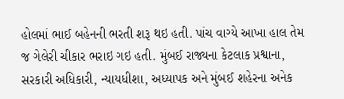હોલમાં ભાઈ બહેનની ભરતી શરૂ થઇ હતી. પાંચ વાગ્યે આખા હાલ તેમ જ ગેલેરી ચીકાર ભરાઇ ગઇ હતી. મુંબઈ રાજ્યના કેટલાક પ્રશ્વાના, સરકારી અધિકારી, ન્યાયધીશા, અધ્યાપક અને મુંબઈ શહેરના અનેક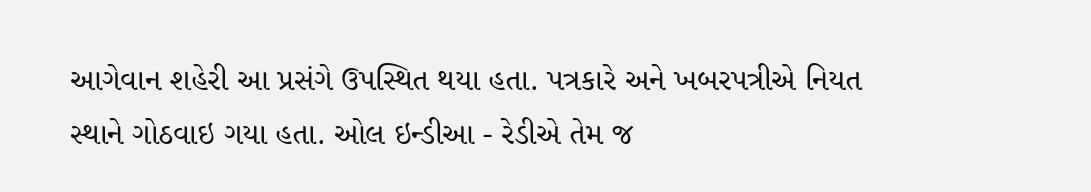આગેવાન શહેરી આ પ્રસંગે ઉપસ્થિત થયા હતા. પત્રકારે અને ખબરપત્રીએ નિયત સ્થાને ગોઠવાઇ ગયા હતા. ઓલ ઇન્ડીઆ - રેડીએ તેમ જ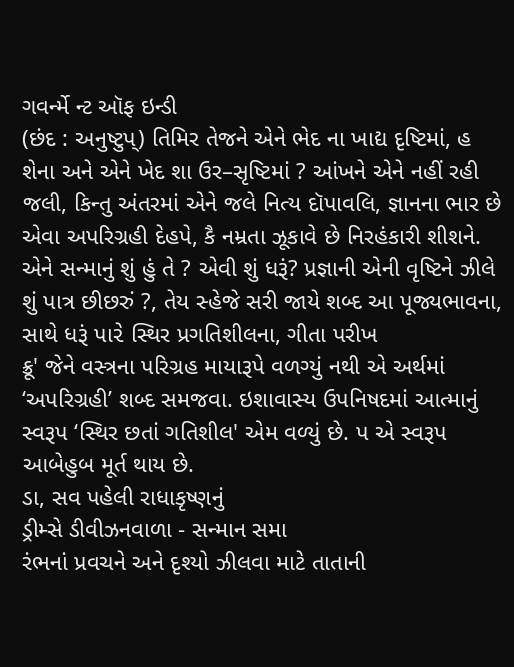ગવર્ન્મે ન્ટ ઑફ ઇન્ડી
(છંદ : અનુષ્ટુપ્) તિમિર તેજને એને ભેદ ના ખાદ્ય દૃષ્ટિમાં, હ શેના અને એને ખેદ શા ઉર–સૃષ્ટિમાં ? આંખને એને નહીં રહી જલી, કિન્તુ અંતરમાં એને જલે નિત્ય દૉપાવલિ, જ્ઞાનના ભાર છે એવા અપરિગ્રહી દેહપે, કૈ નમ્રતા ઝૂકાવે છે નિરહંકારી શીશને. એને સન્માનું શું હું તે ? એવી શું ધરૂં? પ્રજ્ઞાની એની વૃષ્ટિને ઝીલે શું પાત્ર છીછરું ?, તેય સ્હેજે સરી જાયે શબ્દ આ પૂજ્યભાવના, સાથે ધરૂં પા૨ે સ્થિર પ્રગતિશીલના, ગીતા પરીખ
ક્રૂ' જેને વસ્ત્રના પરિગ્રહ માયારૂપે વળગ્યું નથી એ અર્થમાં ‘અપરિગ્રહી’ શબ્દ સમજવા. ઇશાવાસ્ય ઉપનિષદમાં આત્માનું સ્વરૂપ ‘સ્થિર છતાં ગતિશીલ' એમ વળ્યું છે. પ એ સ્વરૂપ આબેહુબ મૂર્ત થાય છે.
ડા, સવ પહેલી રાધાકૃષ્ણનું
ડ્રીમ્સે ડીવીઝનવાળા - સન્માન સમા
રંભનાં પ્રવચને અને દૃશ્યો ઝીલવા માટે તાતાની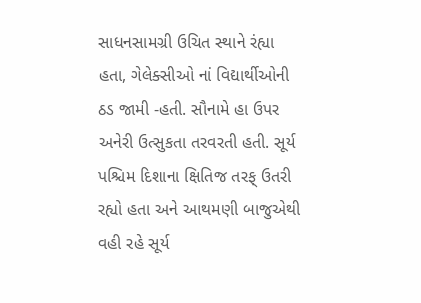સાધનસામગ્રી ઉચિત સ્થાને રંહ્યા હતા, ગેલેક્સીઓ નાં વિદ્યાર્થીઓની ઠડ જામી -હતી. સૌનામે હા ઉપર અનેરી ઉત્સુકતા તરવરતી હતી. સૂર્ય પશ્ચિમ દિશાના ક્ષિતિજ તરફ્ ઉતરી રહ્યો હતા અને આથમણી બાજુએથી વહી રહે સૂર્ય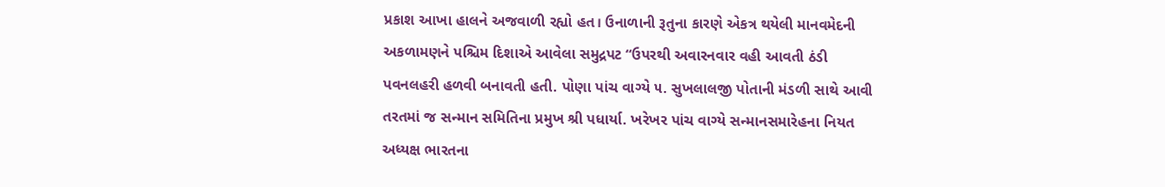પ્રકાશ આખા હાલને અજવાળી રહ્યો હત। ઉનાળાની રૂતુના કારણે એકત્ર થયેલી માનવમેદની અકળામણને પશ્ચિમ દિશાએ આવેલા સમુદ્રપટ “ઉપરથી અવારનવાર વહી આવતી ઠંડી પવનલહરી હળવી બનાવતી હતી. પોણા પાંચ વાગ્યે ૫. સુખલાલજી પોતાની મંડળી સાથે આવી તરતમાં જ સન્માન સમિતિના પ્રમુખ શ્રી પધાર્યા. ખરેખર પાંચ વાગ્યે સન્માનસમારેહના નિયત અધ્યક્ષ ભારતના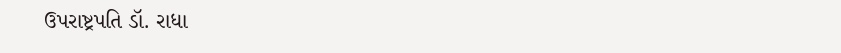ઉપરાષ્ટ્રપતિ ડૉ. રાધા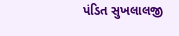પંડિત સુખલાલજી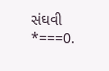સંઘવી
*===0.